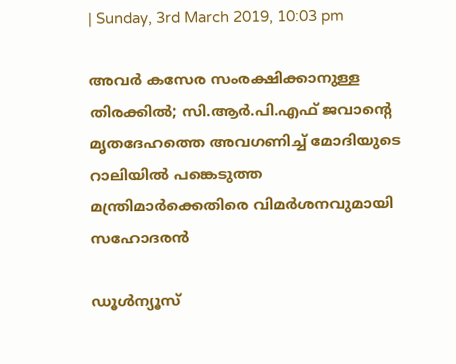| Sunday, 3rd March 2019, 10:03 pm

അവര്‍ കസേര സംരക്ഷിക്കാനുള്ള തിരക്കില്‍; സി.ആര്‍.പി.എഫ് ജവാന്റെ മൃതദേഹത്തെ അവഗണിച്ച് മോദിയുടെ റാലിയില്‍ പങ്കെടുത്ത മന്ത്രിമാര്‍ക്കെതിരെ വിമര്‍ശനവുമായി സഹോദരന്‍

ഡൂള്‍ന്യൂസ്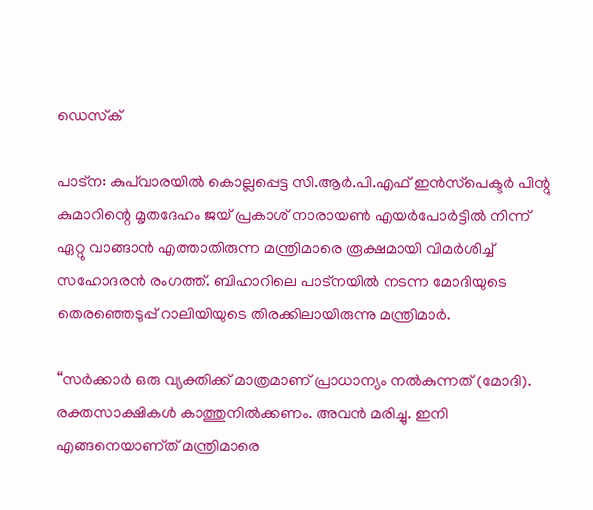ഡെസ്‌ക്

പാട്‌ന: കുപ്‌വാരയില്‍ കൊല്ലപ്പെട്ട സി.ആര്‍.പി.എഫ് ഇന്‍സ്‌പെക്ടര്‍ പിന്റു കുമാറിന്റെ മൃതദേഹം ജയ് പ്രകാശ് നാരായണ്‍ എയര്‍പോര്‍ട്ടില്‍ നിന്ന് ഏറ്റു വാങ്ങാന്‍ എത്താതിരുന്ന മന്ത്രിമാരെ രൂക്ഷമായി വിമര്‍ശിച്ച് സഹോദരന്‍ രംഗത്ത്. ബിഹാറിലെ പാട്‌നയില്‍ നടന്ന മോദിയുടെ തെരഞ്ഞെടുപ്പ് റാലിയിയുടെ തിരക്കിലായിരുന്നു മന്ത്രിമാര്‍.

“സര്‍ക്കാര്‍ ഒരു വ്യക്തിക്ക് മാത്രമാണ് പ്രാധാന്യം നല്‍കുന്നത് (മോദി). രക്തസാക്ഷികള്‍ കാത്തുനില്‍ക്കണം. അവന്‍ മരിച്ചു. ഇനി എങ്ങനെയാണ്ത് മന്ത്രിമാരെ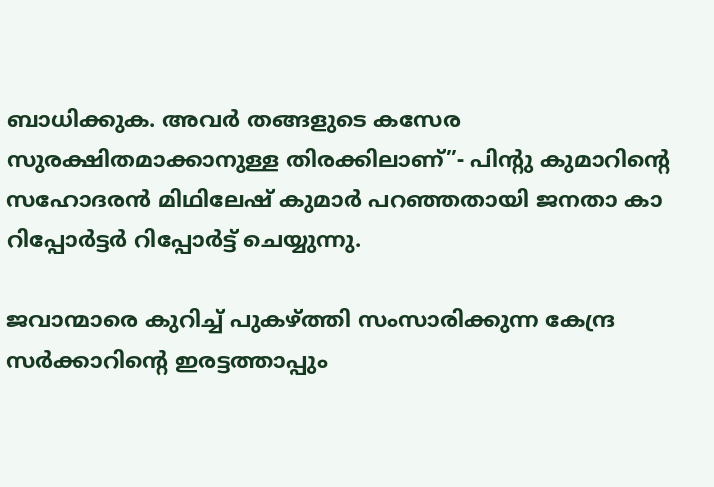ബാധിക്കുക. അവര്‍ തങ്ങളുടെ കസേര സുരക്ഷിതമാക്കാനുള്ള തിരക്കിലാണ്”- പിന്റു കുമാറിന്റെ സഹോദരന്‍ മിഥിലേഷ് കുമാര്‍ പറഞ്ഞതായി ജനതാ കാ റിപ്പോര്‍ട്ടര്‍ റിപ്പോര്‍ട്ട് ചെയ്യുന്നു.

ജവാന്മാരെ കുറിച്ച് പുകഴ്ത്തി സംസാരിക്കുന്ന കേന്ദ്ര സര്‍ക്കാറിന്റെ ഇരട്ടത്താപ്പും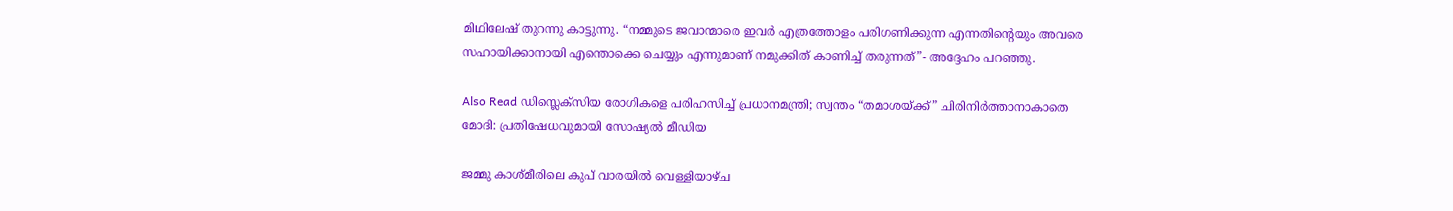മിഥിലേഷ് തുറന്നു കാട്ടുന്നു. “നമ്മുടെ ജവാന്മാരെ ഇവര്‍ എത്രത്തോളം പരിഗണിക്കുന്ന എന്നതിന്റെയും അവരെ സഹായിക്കാനായി എന്തൊക്കെ ചെയ്യും എന്നുമാണ് നമുക്കിത് കാണിച്ച് തരുന്നത്”- അദ്ദേഹം പറഞ്ഞു.

Also Read ഡിസ്ലെക്‌സിയ രോഗികളെ പരിഹസിച്ച് പ്രധാനമന്ത്രി; സ്വന്തം “തമാശയ്ക്ക്” ചിരിനിര്‍ത്താനാകാതെ മോദി: പ്രതിഷേധവുമായി സോഷ്യല്‍ മീഡിയ

ജമ്മു കാശ്മീരിലെ കുപ് വാരയില്‍ വെള്ളിയാഴ്ച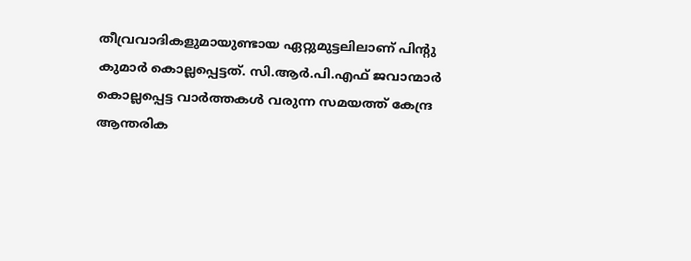തീവ്രവാദികളുമായുണ്ടായ ഏറ്റുമുട്ടലിലാണ് പിന്റു കുമാര്‍ കൊല്ലപ്പെട്ടത്. സി.ആര്‍.പി.എഫ് ജവാന്മാര്‍ കൊല്ലപ്പെട്ട വാര്‍ത്തകള്‍ വരുന്ന സമയത്ത് കേന്ദ്ര ആന്തരിക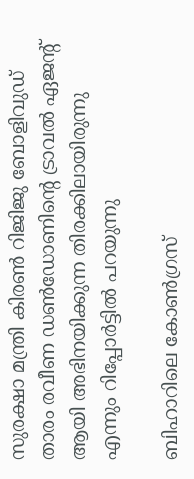സുരക്ഷാ മന്ത്രി കിരണ്‍ റിജിജു ബോളിവുഡ് താരം രവീണ ഡണ്‍ഡോണിന്റെ ട്രാവല്‍ ഏജന്റ് ആയി അഭിനയിക്കുന്ന തിരക്കിലായിരുന്നു എന്നും റിപ്പോര്‍ട്ടില്‍ പറയുന്നു

ബിഹാറിലെ കോണ്‍ഗ്രസ്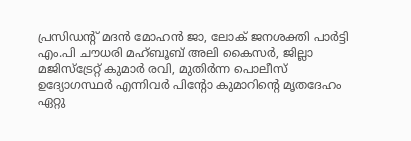പ്രസിഡന്റ് മദന്‍ മോഹന്‍ ജാ, ലോക് ജനശക്തി പാര്‍ട്ടി എം.പി ചൗധരി മഹ്ബൂബ് അലി കൈസര്‍, ജില്ലാ മജിസ്‌ട്രേറ്റ് കുമാര്‍ രവി, മുതിര്‍ന്ന പൊലീസ് ഉദ്യോഗസ്ഥര്‍ എന്നിവര്‍ പിന്റോ കുമാറിന്റെ മൃതദേഹം ഏറ്റു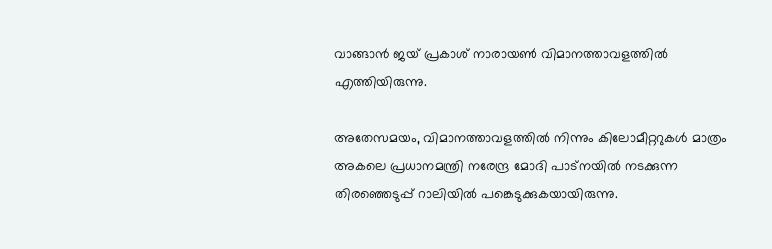വാങ്ങാന്‍ ജയ് പ്രകാശ് നാരായണ്‍ വിമാനത്താവളത്തില്‍ എത്തിയിരുന്നു.

അതേസമയം, വിമാനത്താവളത്തില്‍ നിന്നും കിലോമീറ്ററുകള്‍ മാത്രം അകലെ പ്രധാനമന്ത്രി നരേന്ദ്ര മോദി പാട്‌നയില്‍ നടക്കുന്ന തിരഞ്ഞെടുപ്പ് റാലിയില്‍ പങ്കെടുക്കുകയായിരുന്നു.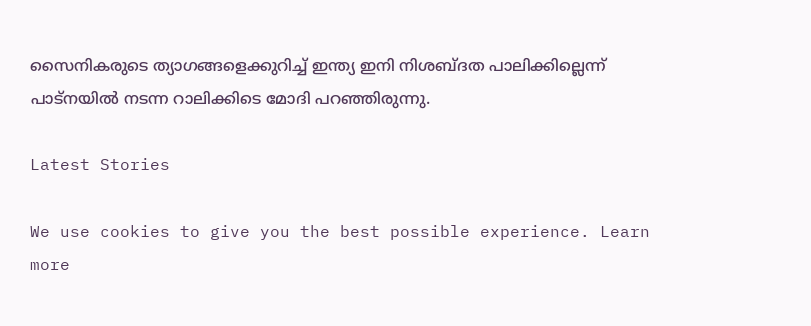സൈനികരുടെ ത്യാഗങ്ങളെക്കുറിച്ച് ഇന്ത്യ ഇനി നിശബ്ദത പാലിക്കില്ലെന്ന് പാട്‌നയില്‍ നടന്ന റാലിക്കിടെ മോദി പറഞ്ഞിരുന്നു.

Latest Stories

We use cookies to give you the best possible experience. Learn more